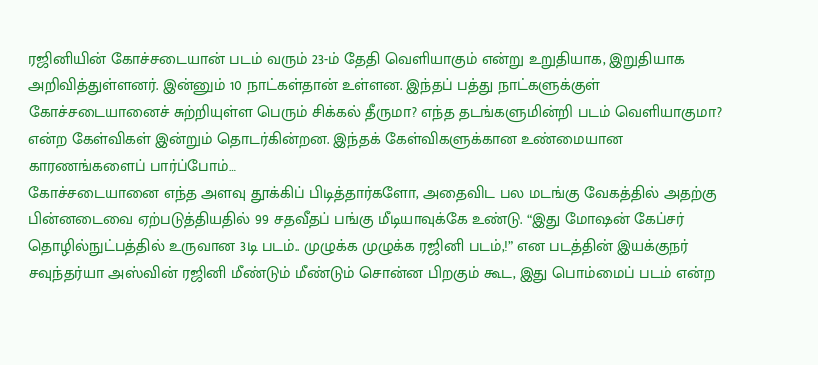ரஜினியின் கோச்சடையான் படம் வரும் 23-ம் தேதி வெளியாகும் என்று உறுதியாக, இறுதியாக அறிவித்துள்ளனர். இன்னும் 10 நாட்கள்தான் உள்ளன. இந்தப் பத்து நாட்களுக்குள் கோச்சடையானைச் சுற்றியுள்ள பெரும் சிக்கல் தீருமா? எந்த தடங்களுமின்றி படம் வெளியாகுமா? என்ற கேள்விகள் இன்றும் தொடர்கின்றன. இந்தக் கேள்விகளுக்கான உண்மையான காரணங்களைப் பார்ப்போம்…
கோச்சடையானை எந்த அளவு தூக்கிப் பிடித்தார்களோ, அதைவிட பல மடங்கு வேகத்தில் அதற்கு பின்னடைவை ஏற்படுத்தியதில் 99 சதவீதப் பங்கு மீடியாவுக்கே உண்டு. “இது மோஷன் கேப்சர் தொழில்நுட்பத்தில் உருவான 3டி படம்.. முழுக்க முழுக்க ரஜினி படம்,!” என படத்தின் இயக்குநர் சவுந்தர்யா அஸ்வின் ரஜினி மீண்டும் மீண்டும் சொன்ன பிறகும் கூட, இது பொம்மைப் படம் என்ற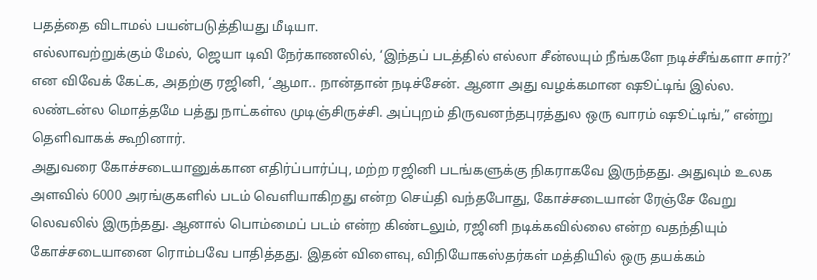பதத்தை விடாமல் பயன்படுத்தியது மீடியா.
எல்லாவற்றுக்கும் மேல், ஜெயா டிவி நேர்காணலில், ‘இந்தப் படத்தில் எல்லா சீன்லயும் நீங்களே நடிச்சீங்களா சார்?’ என விவேக் கேட்க, அதற்கு ரஜினி, ‘ஆமா.. நான்தான் நடிச்சேன். ஆனா அது வழக்கமான ஷூட்டிங் இல்ல. லண்டன்ல மொத்தமே பத்து நாட்கள்ல முடிஞ்சிருச்சி. அப்புறம் திருவனந்தபுரத்துல ஒரு வாரம் ஷூட்டிங்,” என்று தெளிவாகக் கூறினார்.
அதுவரை கோச்சடையானுக்கான எதிர்ப்பார்ப்பு, மற்ற ரஜினி படங்களுக்கு நிகராகவே இருந்தது. அதுவும் உலக அளவில் 6000 அரங்குகளில் படம் வெளியாகிறது என்ற செய்தி வந்தபோது, கோச்சடையான் ரேஞ்சே வேறு லெவலில் இருந்தது. ஆனால் பொம்மைப் படம் என்ற கிண்டலும், ரஜினி நடிக்கவில்லை என்ற வதந்தியும் கோச்சடையானை ரொம்பவே பாதித்தது. இதன் விளைவு, விநியோகஸ்தர்கள் மத்தியில் ஒரு தயக்கம்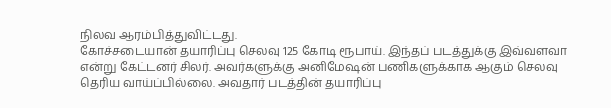நிலவ ஆரம்பித்துவிட்டது.
கோச்சடையான் தயாரிப்பு செலவு 125 கோடி ரூபாய். இந்தப் படத்துக்கு இவ்வளவா என்று கேட்டனர் சிலர். அவர்களுக்கு அனிமேஷன் பணிகளுக்காக ஆகும் செலவு தெரிய வாய்ப்பில்லை. அவதார் படத்தின் தயாரிப்பு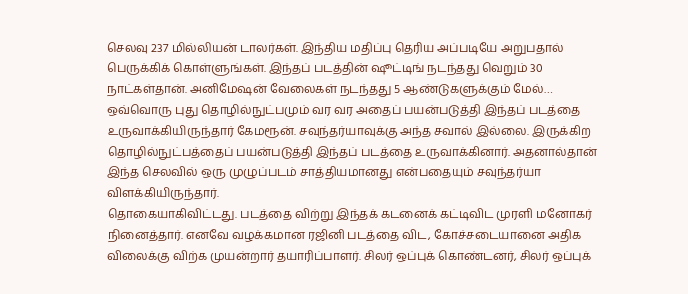செலவு 237 மில்லியன் டாலர்கள். இந்திய மதிப்பு தெரிய அப்படியே அறுபதால் பெருக்கிக் கொள்ளுங்கள். இந்தப் படத்தின் ஷூட்டிங் நடந்தது வெறும் 30 நாட்கள்தான். அனிமேஷன் வேலைகள் நடந்தது 5 ஆண்டுகளுக்கும் மேல்… ஒவ்வொரு புது தொழில்நுட்பமும் வர வர அதைப் பயன்படுத்தி இந்தப் படத்தை உருவாக்கியிருந்தார் கேமரூன். சவுந்தர்யாவுக்கு அந்த சவால் இல்லை. இருக்கிற தொழில்நுட்பத்தைப் பயன்படுத்தி இந்தப் படத்தை உருவாக்கினார். அதனால்தான் இந்த செலவில் ஒரு முழுப்படம் சாத்தியமானது என்பதையும் சவுந்தர்யா விளக்கியிருந்தார்.
தொகையாகிவிட்டது. படத்தை விற்று இந்தக் கடனைக் கட்டிவிட முரளி மனோகர் நினைத்தார். எனவே வழக்கமான ரஜினி படத்தை விட, கோச்சடையானை அதிக விலைக்கு விற்க முயன்றார் தயாரிப்பாளர். சிலர் ஒப்புக் கொண்டனர், சிலர் ஒப்புக்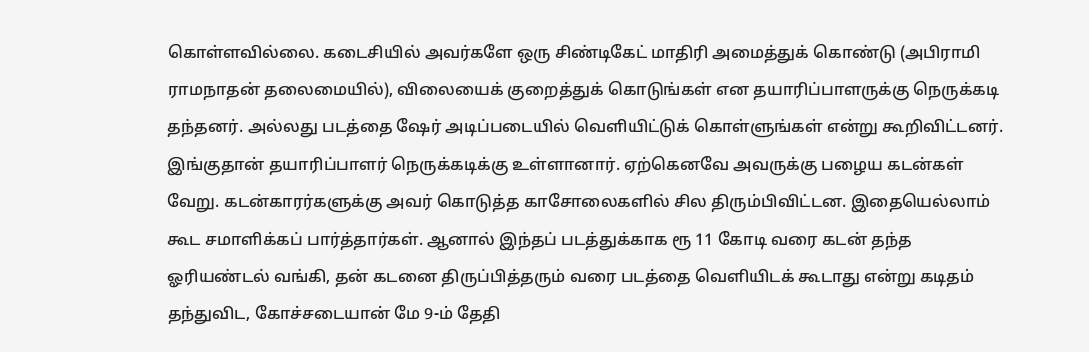கொள்ளவில்லை. கடைசியில் அவர்களே ஒரு சிண்டிகேட் மாதிரி அமைத்துக் கொண்டு (அபிராமி ராமநாதன் தலைமையில்), விலையைக் குறைத்துக் கொடுங்கள் என தயாரிப்பாளருக்கு நெருக்கடி தந்தனர். அல்லது படத்தை ஷேர் அடிப்படையில் வெளியிட்டுக் கொள்ளுங்கள் என்று கூறிவிட்டனர்.
இங்குதான் தயாரிப்பாளர் நெருக்கடிக்கு உள்ளானார். ஏற்கெனவே அவருக்கு பழைய கடன்கள் வேறு. கடன்காரர்களுக்கு அவர் கொடுத்த காசோலைகளில் சில திரும்பிவிட்டன. இதையெல்லாம் கூட சமாளிக்கப் பார்த்தார்கள். ஆனால் இந்தப் படத்துக்காக ரூ 11 கோடி வரை கடன் தந்த ஓரியண்டல் வங்கி, தன் கடனை திருப்பித்தரும் வரை படத்தை வெளியிடக் கூடாது என்று கடிதம் தந்துவிட, கோச்சடையான் மே 9-ம் தேதி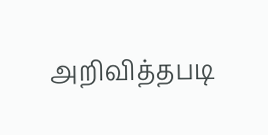அறிவித்தபடி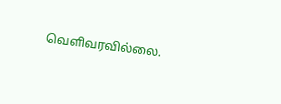வெளிவரவில்லை.